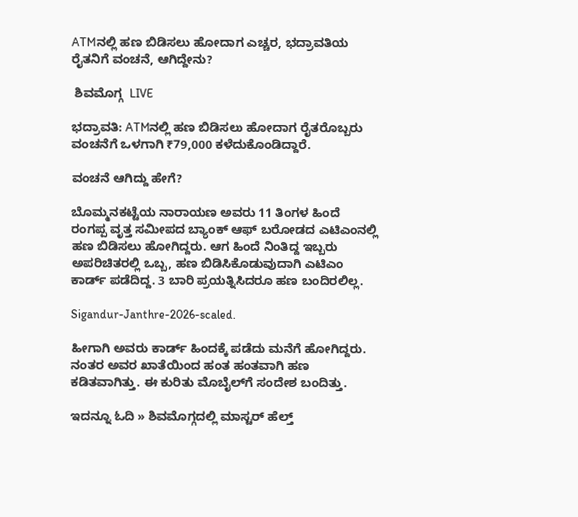ATMನಲ್ಲಿ ಹಣ ಬಿಡಿಸಲು ಹೋದಾಗ ಎಚ್ಚರ, ಭದ್ರಾವತಿಯ ರೈತನಿಗೆ ವಂಚನೆ, ಆಗಿದ್ದೇನು?

 ಶಿವಮೊಗ್ಗ  LIVE

ಭದ್ರಾವತಿ: ATMನಲ್ಲಿ ಹಣ ಬಿಡಿಸಲು ಹೋದಾಗ ರೈತರೊಬ್ಬರು ವಂಚನೆಗೆ ಒಳಗಾಗಿ ₹79,000 ಕಳೆದುಕೊಂಡಿದ್ದಾರೆ.

ವಂಚನೆ ಆಗಿದ್ದು ಹೇಗೆ?

ಬೊಮ್ಮನಕಟ್ಟೆಯ ನಾರಾಯಣ ಅವರು 11 ತಿಂಗಳ ಹಿಂದೆ ರಂಗಪ್ಪ ವೃತ್ತ ಸಮೀಪದ ಬ್ಯಾಂಕ್ ಆಫ್ ಬರೋಡದ ಎಟಿಎಂನಲ್ಲಿ ಹಣ ಬಿಡಿಸಲು ಹೋಗಿದ್ದರು. ಆಗ ಹಿಂದೆ ನಿಂತಿದ್ದ ಇಬ್ಬರು ಅಪರಿಚಿತರಲ್ಲಿ ಒಬ್ಬ, ಹಣ ಬಿಡಿಸಿಕೊಡುವುದಾಗಿ ಎಟಿಎಂ ಕಾರ್ಡ್ ಪಡೆದಿದ್ದ. 3 ಬಾರಿ ಪ್ರಯತ್ನಿಸಿದರೂ ಹಣ ಬಂದಿರಲಿಲ್ಲ.

Sigandur-Janthre-2026-scaled.

ಹೀಗಾಗಿ ಅವರು ಕಾರ್ಡ್‌ ಹಿಂದಕ್ಕೆ ಪಡೆದು ಮನೆಗೆ ಹೋಗಿದ್ದರು. ನಂತರ ಅವರ ಖಾತೆಯಿಂದ ಹಂತ ಹಂತವಾಗಿ ಹಣ ಕಡಿತವಾಗಿತ್ತು. ಈ ಕುರಿತು ಮೊಬೈಲ್‌ಗೆ ಸಂದೇಶ ಬಂದಿತ್ತು.

ಇದನ್ನೂ ಓದಿ » ಶಿವಮೊಗ್ಗದಲ್ಲಿ ಮಾಸ್ಟರ್‌ ಹೆಲ್ತ್‌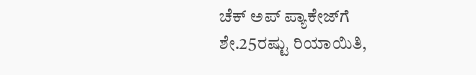ಚೆಕ್‌ ಅಪ್‌ ಪ್ಯಾಕೇಜ್‌ಗೆ ಶೇ.25ರಷ್ಟು ರಿಯಾಯಿತಿ,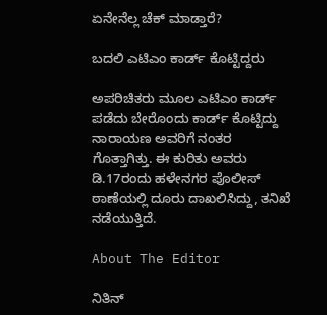ಏನೇನೆಲ್ಲ ಚೆಕ್‌ ಮಾಡ್ತಾರೆ?

ಬದಲಿ ಎಟಿಎಂ ಕಾರ್ಡ್‌ ಕೊಟ್ಟಿದ್ದರು

ಅಪರಿಚಿತರು ಮೂಲ ಎಟಿಎಂ ಕಾರ್ಡ್‌ ಪಡೆದು ಬೇರೊಂದು ಕಾರ್ಡ್ ಕೊಟ್ಟಿದ್ದು ನಾರಾಯಣ ಅವರಿಗೆ ನಂತರ ಗೊತ್ತಾಗಿತ್ತು. ಈ ಕುರಿತು ಅವರು ಡಿ.17ರಂದು ಹಳೇನಗರ ಪೊಲೀಸ್ ಠಾಣೆಯಲ್ಲಿ ದೂರು ದಾಖಲಿಸಿದ್ದು, ತನಿಖೆ ನಡೆಯುತ್ತಿದೆ.

About The Editor

ನಿತಿನ್‌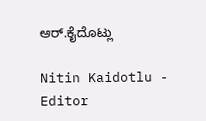ಆರ್‌.ಕೈದೊಟ್ಲು

Nitin Kaidotlu - Editor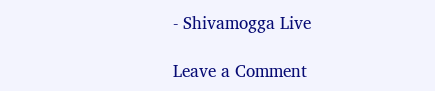- Shivamogga Live

Leave a Comment